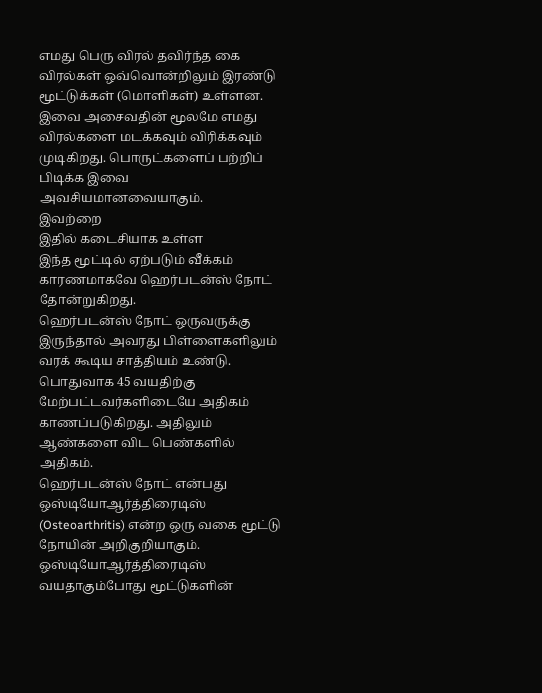எமது பெரு விரல் தவிர்ந்த கை விரல்கள் ஒவ்வொன்றிலும் இரண்டு மூட்டுக்கள் (மொளிகள்) உள்ளன. இவை அசைவதின் மூலமே எமது விரல்களை மடக்கவும் விரிக்கவும் முடிகிறது. பொருட்களைப் பற்றிப் பிடிக்க இவை அவசியமானவையாகும்.
இவற்றை
இதில் கடைசியாக உள்ள
இந்த மூட்டில் ஏற்படும் வீக்கம் காரணமாகவே ஹெர்படன்ஸ் நோட் தோன்றுகிறது.
ஹெர்படன்ஸ் நோட் ஒருவருக்கு இருந்தால் அவரது பிள்ளைகளிலும் வரக் கூடிய சாத்தியம் உண்டு.
பொதுவாக 45 வயதிற்கு மேற்பட்டவர்களிடையே அதிகம் காணப்படுகிறது. அதிலும் ஆண்களை விட பெண்களில் அதிகம்.
ஹெர்படன்ஸ் நோட் என்பது ஒஸ்டியோஆர்த்திரைடிஸ் (Osteoarthritis) என்ற ஒரு வகை மூட்டு நோயின் அறிகுறியாகும்.
ஒஸ்டியோஆர்த்திரைடிஸ் வயதாகும்போது மூட்டுகளின்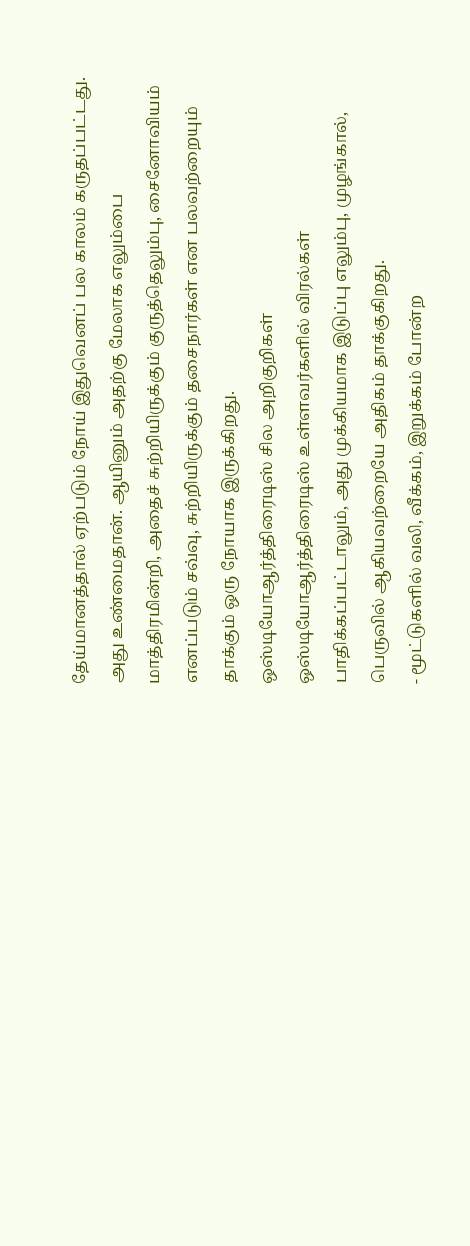தேய்மானத்தால் ஏற்படும் நோய் இதுவெனப் பல காலம் கருதப்பட்டது.
அது உண்மைதான். ஆயினும் அதற்கு மேலாக எலும்பை மாத்திரமின்றி, அதைச் சுற்றியிருக்கும் குருத்தெலும்பு, சைனோவியம் எனப்படும் சவ்வு, சுற்றியிருக்கும் தசைநார்கள் என பலவற்றையும் தாக்கும் ஒரு நோயாக இருக்கிறது.
ஒஸ்டியோஆர்த்திரைடிஸ் சில அறிகுறிகள்
ஒஸ்டியோஆர்த்திரைடிஸ் உள்ளவர்களில் விரல்கள் பாதிக்கப்பட்டாலும், அது முக்கியமாக இடுப்பு எலும்பு, முழங்கால், பெருவில் ஆகியவற்றையே அதிகம் தாக்குகிறது.
- மூட்டுகளில் வலி, வீக்கம், இறுக்கம் போன்ற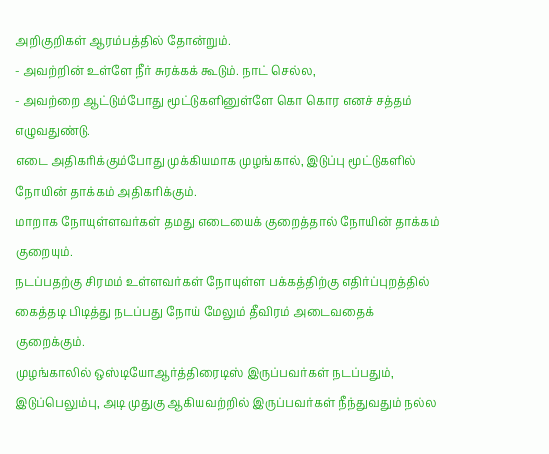அறிகுறிகள் ஆரம்பத்தில் தோன்றும்.
- அவற்றின் உள்ளே நீர் சுரக்கக் கூடும். நாட் செல்ல,
- அவற்றை ஆட்டும்போது மூட்டுகளினுள்ளே கொ கொர எனச் சத்தம் எழுவதுண்டு.
எடை அதிகரிக்கும்போது முக்கியமாக முழங்கால், இடுப்பு மூட்டுகளில் நோயின் தாக்கம் அதிகரிக்கும்.
மாறாக நோயுள்ளவர்கள் தமது எடையைக் குறைத்தால் நோயின் தாக்கம் குறையும்.
நடப்பதற்கு சிரமம் உள்ளவர்கள் நோயுள்ள பக்கத்திற்கு எதிர்ப்புறத்தில் கைத்தடி பிடித்து நடப்பது நோய் மேலும் தீவிரம் அடைவதைக் குறைக்கும்.
முழங்காலில் ஒஸ்டியோஆர்த்திரைடிஸ் இருப்பவர்கள் நடப்பதும், இடுப்பெலும்பு, அடி முதுகு ஆகியவற்றில் இருப்பவர்கள் நீந்துவதும் நல்ல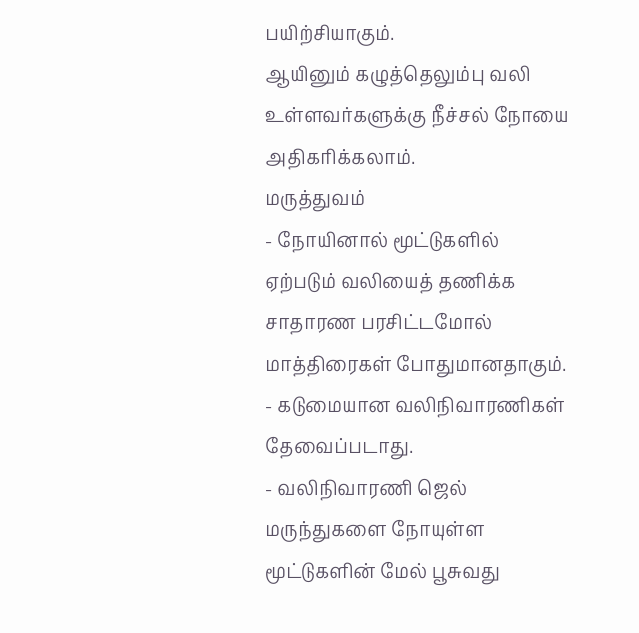பயிற்சியாகும்.
ஆயினும் கழுத்தெலும்பு வலி உள்ளவர்களுக்கு நீச்சல் நோயை அதிகரிக்கலாம்.
மருத்துவம்
- நோயினால் மூட்டுகளில் ஏற்படும் வலியைத் தணிக்க சாதாரண பரசிட்டமோல் மாத்திரைகள் போதுமானதாகும்.
- கடுமையான வலிநிவாரணிகள் தேவைப்படாது.
- வலிநிவாரணி ஜெல் மருந்துகளை நோயுள்ள மூட்டுகளின் மேல் பூசுவது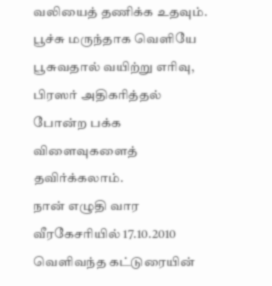வலியைத் தணிக்க உதவும். பூச்சு மருந்தாக வெளியே பூசுவதால் வயிற்று எரிவு, பிரஸர் அதிகரித்தல் போன்ற பக்க விளைவுகளைத் தவிர்க்கலாம்.
நான் எழுதி வார வீரகேசரியில் 17.10.2010 வெளிவந்த கட்டுரையின்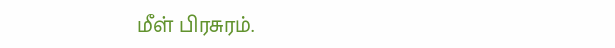மீள் பிரசுரம்.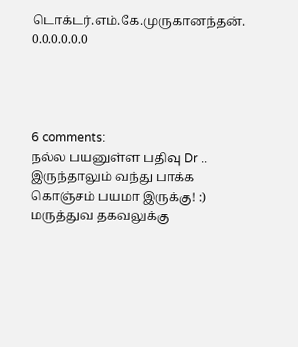டொக்டர்.எம்.கே.முருகானந்தன்.
0.0.0.0.0.0




6 comments:
நல்ல பயனுள்ள பதிவு Dr .. இருந்தாலும் வந்து பாக்க கொஞ்சம் பயமா இருக்கு! :)
மருத்துவ தகவலுக்கு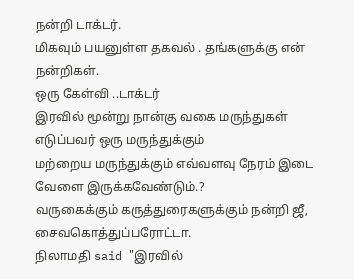நன்றி டாக்டர்.
மிகவும் பயனுள்ள தகவல் . தங்களுக்கு என் நன்றிகள்.
ஒரு கேள்வி ..டாக்டர்
இரவில் மூன்று நான்கு வகை மருந்துகள் எடுப்பவர் ஒரு மருந்துக்கும்
மற்றைய மருந்துக்கும் எவ்வளவு நேரம் இடை வேளை இருக்கவேண்டும்.?
வருகைக்கும் கருத்துரைகளுக்கும் நன்றி ஜீ, சைவகொத்துப்பரோட்டா.
நிலாமதி said "இரவில்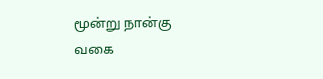மூன்று நான்கு வகை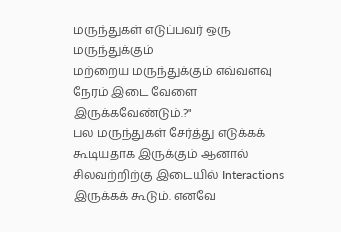மருந்துகள் எடுப்பவர் ஒரு மருந்துக்கும்
மற்றைய மருந்துக்கும் எவ்வளவு நேரம் இடை வேளை இருக்கவேண்டும்.?"
பல மருந்துகள் சேர்த்து எடுக்கக் கூடியதாக இருக்கும் ஆனால் சிலவற்றிற்கு இடையில் Interactions இருக்கக் கூடும். எனவே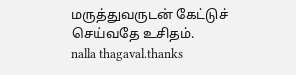மருத்துவருடன் கேட்டுச் செய்வதே உசிதம்.
nalla thagaval.thanks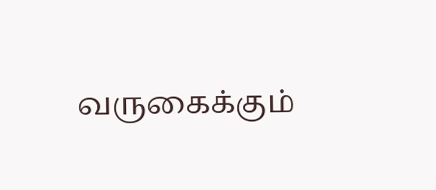வருகைக்கும்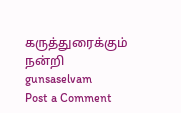கருத்துரைக்கும் நன்றி gunsaselvam
Post a Comment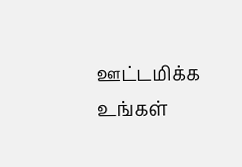ஊட்டமிக்க உங்கள்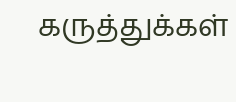கருத்துக்கள்